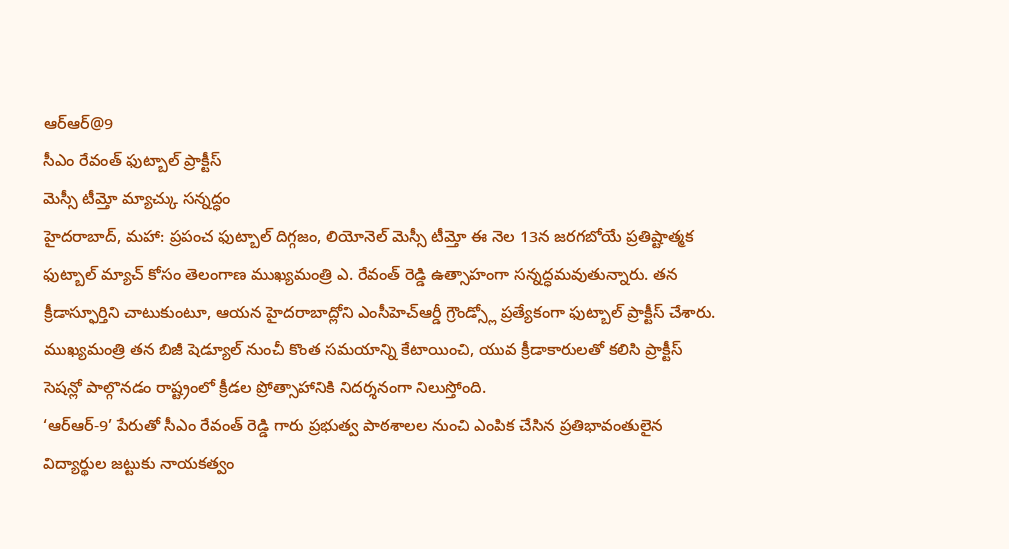ఆర్ఆర్@9
సీఎం రేవంత్ ఫుట్బాల్ ప్రాక్టీస్
మెస్సీ టీమ్తో మ్యాచ్కు సన్నద్ధం
హైదరాబాద్, మహా: ప్రపంచ ఫుట్బాల్ దిగ్గజం, లియోనెల్ మెస్సీ టీమ్తో ఈ నెల 13న జరగబోయే ప్రతిష్టాత్మక ఫుట్బాల్ మ్యాచ్ కోసం తెలంగాణ ముఖ్యమంత్రి ఎ. రేవంత్ రెడ్డి ఉత్సాహంగా సన్నద్ధమవుతున్నారు. తన క్రీడాస్ఫూర్తిని చాటుకుంటూ, ఆయన హైదరాబాద్లోని ఎంసీహెచ్ఆర్డీ గ్రౌండ్స్లో ప్రత్యేకంగా ఫుట్బాల్ ప్రాక్టీస్ చేశారు. ముఖ్యమంత్రి తన బిజీ షెడ్యూల్ నుంచీ కొంత సమయాన్ని కేటాయించి, యువ క్రీడాకారులతో కలిసి ప్రాక్టీస్ సెషన్లో పాల్గొనడం రాష్ట్రంలో క్రీడల ప్రోత్సాహానికి నిదర్శనంగా నిలుస్తోంది.
‘ఆర్ఆర్-9’ పేరుతో సీఎం రేవంత్ రెడ్డి గారు ప్రభుత్వ పాఠశాలల నుంచి ఎంపిక చేసిన ప్రతిభావంతులైన విద్యార్థుల జట్టుకు నాయకత్వం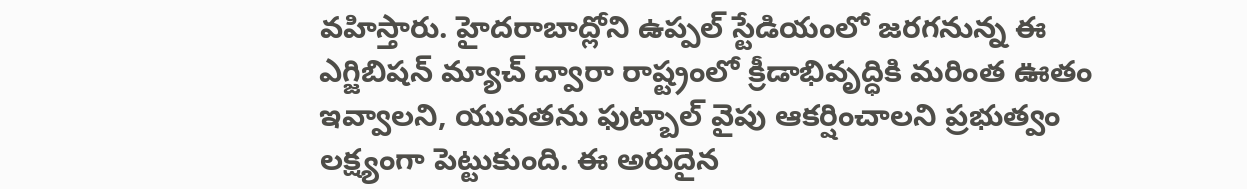వహిస్తారు. హైదరాబాద్లోని ఉప్పల్ స్టేడియంలో జరగనున్న ఈ ఎగ్జిబిషన్ మ్యాచ్ ద్వారా రాష్ట్రంలో క్రీడాభివృద్ధికి మరింత ఊతం ఇవ్వాలని, యువతను ఫుట్బాల్ వైపు ఆకర్షించాలని ప్రభుత్వం లక్ష్యంగా పెట్టుకుంది. ఈ అరుదైన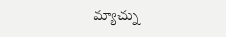మ్యాచ్ను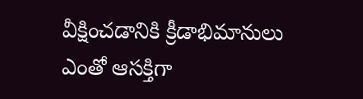వీక్షించడానికి క్రీడాభిమానులు ఎంతో ఆసక్తిగా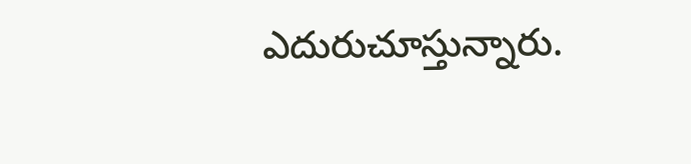ఎదురుచూస్తున్నారు.